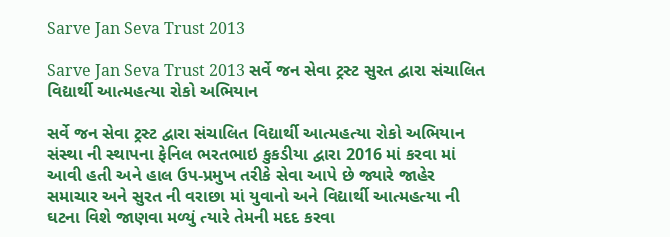Sarve Jan Seva Trust 2013

Sarve Jan Seva Trust 2013 સર્વે જન સેવા ટ્રસ્ટ સુરત દ્વારા સંચાલિત વિદ્યાર્થી આત્મહત્યા રોકો અભિયાન

સર્વે જન સેવા ટ્રસ્ટ દ્વારા સંચાલિત વિદ્યાર્થી આત્મહત્યા રોકો અભિયાન સંસ્થા ની સ્થાપના ફેનિલ ભરતભાઇ કુકડીયા દ્વારા 2016 માં કરવા માં આવી હતી અને હાલ ઉપ-પ્રમુખ તરીકે સેવા આપે છે જ્યારે જાહેર સમાચાર અને સુરત ની વરાછા માં યુવાનો અને વિદ્યાર્થી આત્મહત્યા ની ઘટના વિશે જાણવા મળ્યું ત્યારે તેમની મદદ કરવા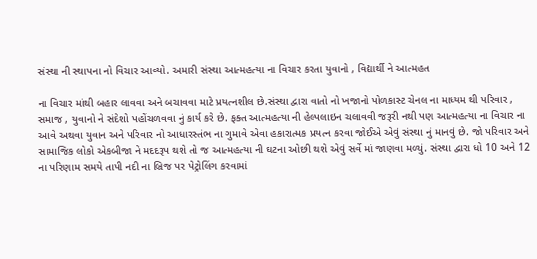સંસ્થા ની સ્થાપના નો વિચાર આવ્યો. અમારી સંસ્થા આત્મહત્યા ના વિચાર કરતા યુવાનો , વિદ્યાર્થી ને આત્મહત

ના વિચાર માંથી બહાર લાવવા અને બચાવવા માટે પ્રયત્નશીલ છે.સંસ્થા દ્વારા વાતો નો ખજાનો પોળકાસ્ટ ચેનલ ના માધ્યમ થી પરિવાર , સમાજ , યુવાનો ને સંદેશો પહોંચળવવા નું કાર્ય કરે છે. ફક્ત આત્મહત્યા ની હેલ્પલાઇન ચલાવવી જરૂરી નથી પણ આત્મહત્યા ના વિચાર ના આવે અથવા યુવાન અને પરિવાર નો આધારસ્તંભ ના ગુમાવે એવા હકારાત્મક પ્રયત્ન કરવા જોઈએ એવું સંસ્થા નું માનવું છે. જો પરિવાર અને સામાજિક લોકો એકબીજા ને મદદરૂપ થશે તો જ આત્મહત્યા ની ઘટના ઓછી થશે એવું સર્વે માં જાણવા મળ્યું. સંસ્થા દ્વારા ધો 10 અને 12 ના પરિણામ સમયે તાપી નદી ના બ્રિજ પર પેટ્રોલિંગ કરવામાં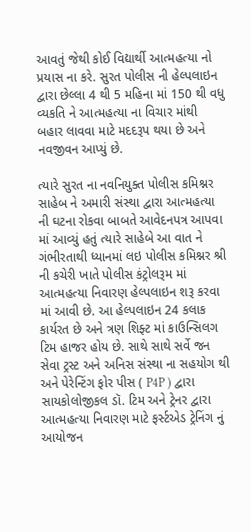આવતું જેથી કોઈ વિદ્યાર્થી આત્મહત્યા નો પ્રયાસ ના કરે. સુરત પોલીસ ની હેલ્પલાઇન દ્વારા છેલ્લા 4 થી 5 મહિના માં 150 થી વધુ વ્યકતિ ને આત્મહત્યા ના વિચાર માંથી બહાર લાવવા માટે મદદરૂપ થયા છે અને નવજીવન આપ્યું છે.

ત્યારે સુરત ના નવનિયુક્ત પોલીસ કમિશ્નર સાહેબ ને અમારી સંસ્થા દ્વારા આત્મહત્યા ની ઘટના રોકવા બાબતે આવેદનપત્ર આપવા માં આવ્યું હતું ત્યારે સાહેબે આ વાત ને ગંભીરતાથી ધ્યાનમાં લઇ પોલીસ કમિશ્નર શ્રી ની કચેરી ખાતે પોલીસ કંટ્રોલરૂમ માં આત્મહત્યા નિવારણ હેલ્પલાઇન શરૂ કરવા માં આવી છે. આ હેલ્પલાઇન 24 કલાક કાર્યરત છે અને ત્રણ શિફ્ટ માં કાઉન્સિલગ ટિમ હાજર હોય છે. સાથે સાથે સર્વે જન સેવા ટ્રસ્ટ અને અનિસ સંસ્થા ના સહયોગ થી અને પેરેન્ટિંગ ફોર પીસ ( P4P ) દ્વારા સાયકોલોજીકલ ડૉ. ટિમ અને ટ્રેનર દ્વારા આત્મહત્યા નિવારણ માટે ફર્સ્ટએડ ટ્રેનિંગ નું આયોજન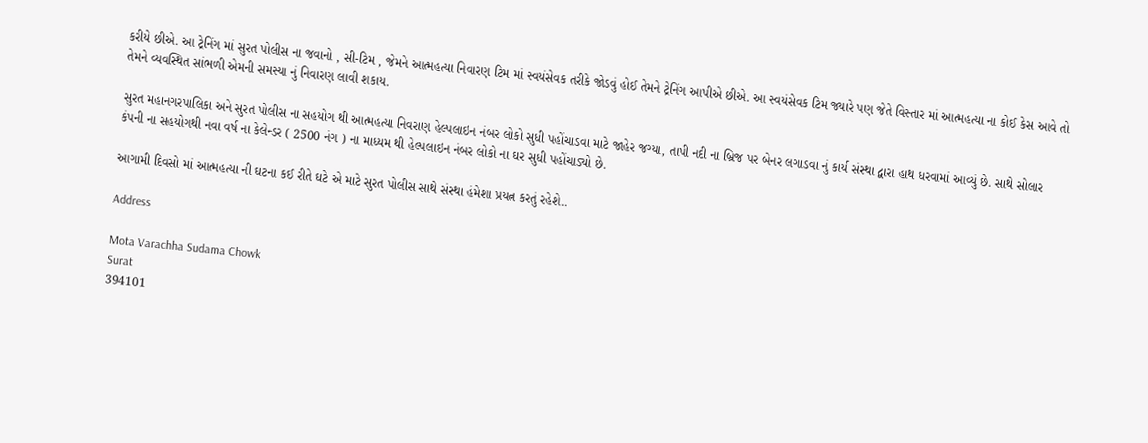કરીયે છીએ. આ ટ્રેનિંગ માં સુરત પોલીસ ના જવાનો , સી-ટિમ , જેમને આત્મહત્યા નિવારણ ટિમ માં સ્વયંસેવક તરીકે જોડવું હોઈ તેમને ટ્રેનિંગ આપીએ છીએ. આ સ્વયંસેવક ટિમ જ્યારે પણ જેતે વિસ્તાર માં આત્મહત્યા ના કોઈ કેસ આવે તો તેમને વ્યવસ્થિત સાંભળી એમની સમસ્યા નું નિવારણ લાવી શકાય.

સુરત મહાનગરપાલિકા અને સુરત પોલીસ ના સહયોગ થી આત્મહત્યા નિવરાણ હેલ્પલાઇન નંબર લોકો સુધી પહોંચાડવા માટે જાહેર જગ્યા, તાપી નદી ના બ્રિજ પર બેનર લગાડવા નું કાર્ય સંસ્થા દ્વારા હાથ ધરવામાં આવ્યું છે. સાથે સોલાર કંપની ના સહયોગથી નવા વર્ષ ના કેલેન્ડર ( 2500 નંગ ) ના માધ્યમ થી હેલ્પલાઇન નંબર લોકો ના ઘર સુધી પહોંચાડ્યો છે.

આગામી દિવસો માં આત્મહત્યા ની ઘટના કઈ રીતે ઘટે એ માટે સુરત પોલીસ સાથે સંસ્થા હંમેશા પ્રયત્ન કરતું રહેશે..

Address

Mota Varachha Sudama Chowk
Surat
394101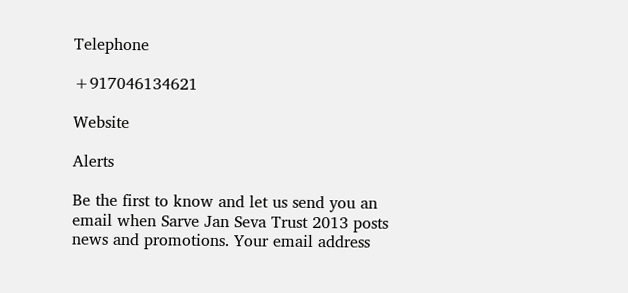Telephone

+917046134621

Website

Alerts

Be the first to know and let us send you an email when Sarve Jan Seva Trust 2013 posts news and promotions. Your email address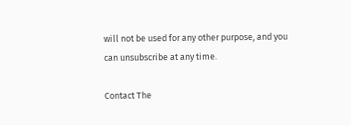will not be used for any other purpose, and you can unsubscribe at any time.

Contact The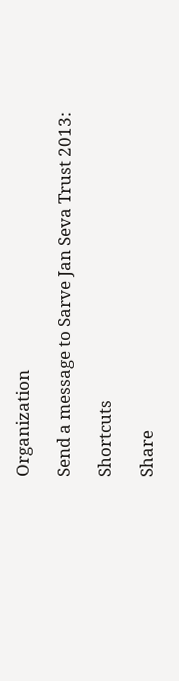Organization

Send a message to Sarve Jan Seva Trust 2013:

Shortcuts

Share